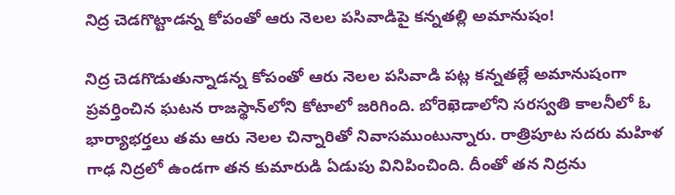నిద్ర చెడగొట్టాడన్న కోపంతో ఆరు నెలల పసివాడిపై కన్నతల్లి అమానుషం!

నిద్ర చెడగొడుతున్నాడన్న కోపంతో ఆరు నెలల పసివాడి పట్ల కన్నతల్లే అమానుషంగా ప్రవర్తించిన ఘటన రాజస్థాన్‌లోని కోటాలో జరిగింది. బోరెఖెడాలోని సరస్వతి కాలనీలో ఓ భార్యాభర్తలు తమ ఆరు నెలల చిన్నారితో నివాసముంటున్నారు. రాత్రిపూట సదరు మహిళ గాఢ నిద్రలో ఉండగా తన కుమారుడి ఏడుపు వినిపించింది. దీంతో తన నిద్రను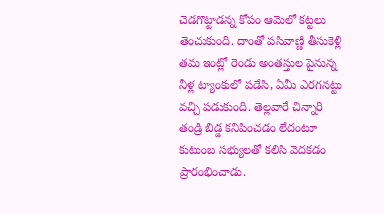చెడగొట్టాడన్న కోపం ఆమెలో కట్టలు తెంచుకుంది. దాంతో పసివాణ్ణి తీసుకెళ్లి తమ ఇంట్లో రెండు అంతస్తుల పైనున్న నీళ్ల ట్యాంకులో పడేసి, ఏమీ ఎరగనట్టు వచ్చి పడుకుంది. తెల్లవారే చిన్నారి తండ్రి బిడ్డ కనిపించడం లేదంటూ కుటుంబ సభ్యులతో కలిసి వెదకడం ప్రారంభించాడు.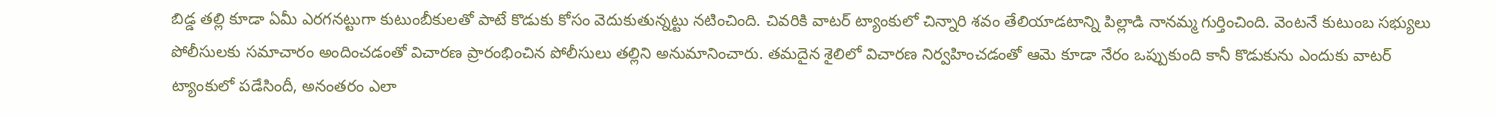బిడ్డ తల్లి కూడా ఏమీ ఎరగనట్టుగా కుటుంబీకులతో పాటే కొడుకు కోసం వెదుకుతున్నట్టు నటించింది. చివరికి వాటర్ ట్యాంకులో చిన్నారి శవం తేలియాడటాన్ని పిల్లాడి నానమ్మ గుర్తించింది. వెంటనే కుటుంబ సభ్యులు పోలీసులకు సమాచారం అందించడంతో విచారణ ప్రారంభించిన పోలీసులు తల్లిని అనుమానించారు. తమదైన శైలిలో విచారణ నిర్వహించడంతో ఆమె కూడా నేరం ఒప్పుకుంది కానీ కొడుకును ఎందుకు వాటర్ ట్యాంకులో పడేసిందీ, అనంతరం ఎలా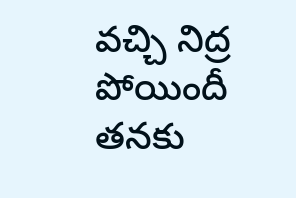వచ్చి నిద్ర పోయిందీ తనకు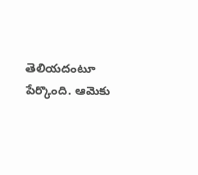తెలియదంటూ పేర్కొంది. ఆమెకు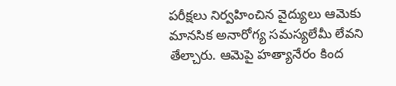పరీక్షలు నిర్వహించిన వైద్యులు ఆమెకు మానసిక అనారోగ్య సమస్యలేమీ లేవని తేల్చారు. ఆమెపై హత్యానేరం కింద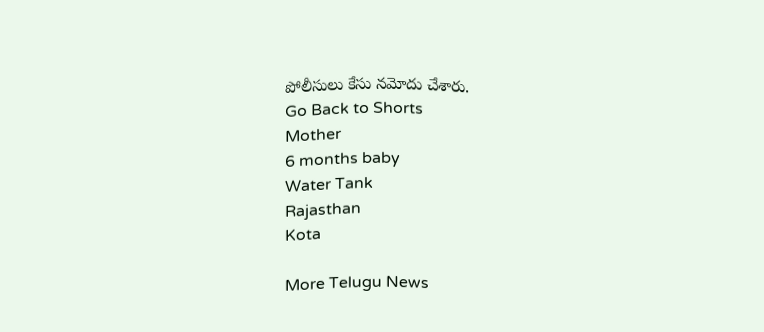పోలీసులు కేసు నమోదు చేశారు.
Go Back to Shorts
Mother
6 months baby
Water Tank
Rajasthan
Kota

More Telugu News